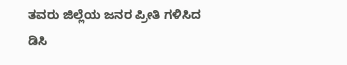ತವರು ಜಿಲ್ಲೆಯ ಜನರ ಪ್ರೀತಿ ಗಳಿಸಿದ ಡಿಸಿ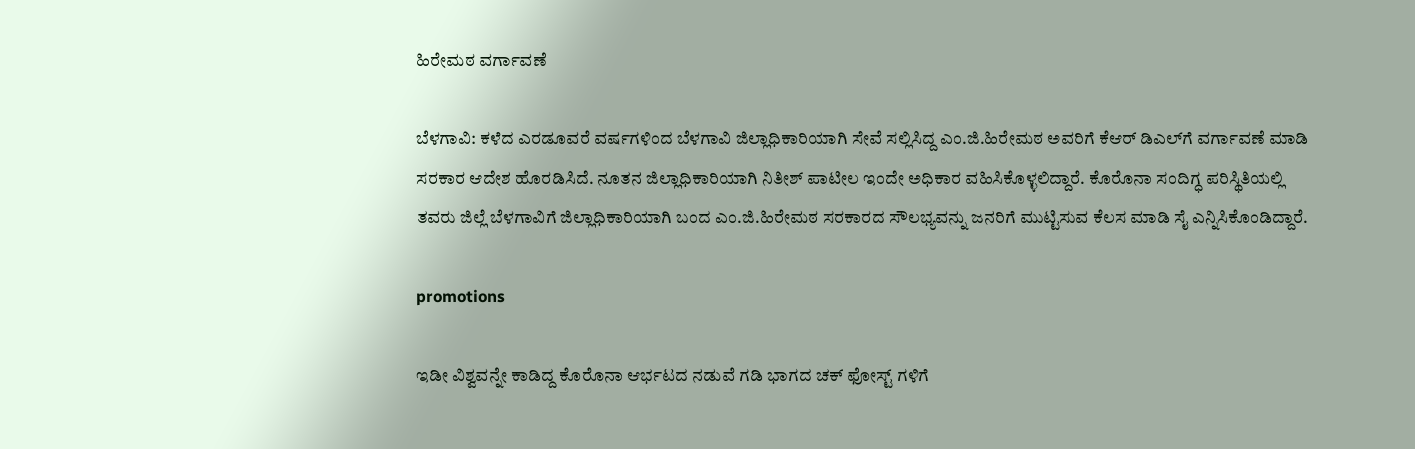ಹಿರೇಮಠ ‌ವರ್ಗಾವಣೆ

ಬೆಳಗಾವಿ: ಕಳೆದ‌ ಎರಡೂವರೆ ವರ್ಷಗಳಿಂದ ಬೆಳಗಾವಿ ಜಿಲ್ಲಾಧಿಕಾರಿಯಾಗಿ ಸೇವೆ ಸಲ್ಲಿಸಿದ್ದ ಎಂ.ಜಿ.ಹಿರೇಮಠ ಅವರಿಗೆ ಕೆಆರ್ ಡಿಎಲ್‌ಗೆ ವರ್ಗಾವಣೆ ಮಾಡಿ ಸರಕಾರ ಆದೇಶ ಹೊರಡಿಸಿದೆ. ನೂತನ ಜಿಲ್ಲಾಧಿಕಾರಿಯಾಗಿ ನಿತೀಶ್ ಪಾಟೀಲ ಇಂದೇ ಅಧಿಕಾರ ವಹಿಸಿಕೊಳ್ಳಲಿದ್ದಾರೆ. ಕೊರೊನಾ ಸಂದಿಗ್ಧ ಪರಿಸ್ಥಿತಿಯಲ್ಲಿ ತವರು ಜಿಲ್ಲೆ ಬೆಳಗಾವಿಗೆ ಜಿಲ್ಲಾಧಿಕಾರಿಯಾಗಿ ಬಂದ ಎಂ.ಜಿ.ಹಿರೇಮಠ ಸರಕಾರದ ಸೌಲಭ್ಯವನ್ನು ಜನರಿಗೆ ಮುಟ್ಟಿಸುವ ಕೆಲಸ ಮಾಡಿ ಸೈ ಎನ್ನಿಸಿಕೊಂಡಿದ್ದಾರೆ.

promotions

ಇಡೀ‌ ವಿಶ್ವವನ್ನೇ ಕಾಡಿದ್ದ ಕೊರೊನಾ‌ ಆರ್ಭಟದ ನಡುವೆ ಗಡಿ ಭಾಗದ ಚಕ್ ಫೋಸ್ಟ್ ಗಳಿಗೆ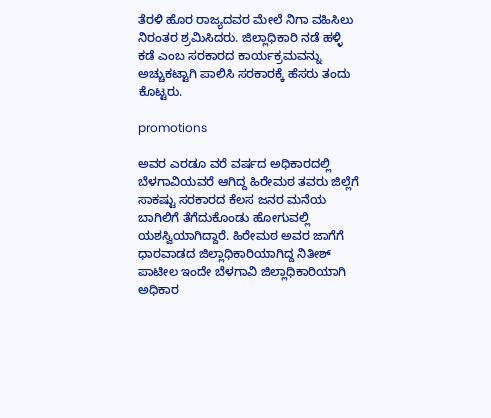ತೆರಳಿ ಹೊರ ರಾಜ್ಯದವರ ಮೇಲೆ ನಿಗಾ ವಹಿಸಿಲು ನಿರಂತರ‌ ಶ್ರಮಿಸಿದರು. ಜಿಲ್ಲಾಧಿಕಾರಿ ನಡೆ ಹಳ್ಳಿ ಕಡೆ ಎಂಬ ಸರಕಾರದ ಕಾರ್ಯಕ್ರಮವನ್ನು ಅಚ್ಚುಕಟ್ಟಾಗಿ ಪಾಲಿಸಿ ಸರಕಾರಕ್ಕೆ‌ ಹೆಸರು ತಂದು ಕೊಟ್ಟರು.

promotions

ಅವರ ಎರಡೂ ವರೆ ವರ್ಷದ ಅಧಿಕಾರದಲ್ಲಿ ಬೆಳಗಾವಿಯವರೆ ಆಗಿದ್ದ ಹಿರೇಮಠ ತವರು ಜಿಲ್ಲೆಗೆ ಸಾಕಷ್ಟು ಸರಕಾರದ ಕೆಲಸ‌ ಜನರ ಮನೆಯ ಬಾಗಿಲಿಗೆ ತೆಗೆದುಕೊಂಡು‌ ಹೋಗುವಲ್ಲಿ ಯಶಸ್ವಿಯಾಗಿದ್ದಾರೆ. ಹಿರೇಮಠ ಅವರ ಜಾಗೆಗೆ ಧಾರವಾಡದ ಜಿಲ್ಲಾಧಿಕಾರಿಯಾಗಿದ್ದ ನಿತೀಶ್ ಪಾಟೀಲ ಇಂದೇ ಬೆಳಗಾವಿ ಜಿಲ್ಲಾಧಿಕಾರಿಯಾಗಿ ಅಧಿಕಾರ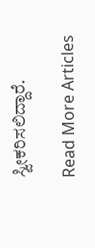ಸ್ವೀಕರಿಸಲಿದ್ದಾರೆ.

Read More Articles